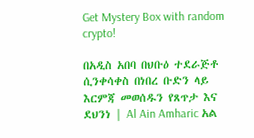Get Mystery Box with random crypto!

በአዲስ አበባ በህቡዕ ተደራጅቶ ሲንቀሳቀስ በነበረ ቡድን ላይ እርምጃ መወሰዱን የጸጥታ እና ደህንነ | Al Ain Amharic አል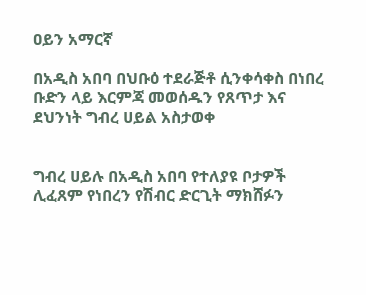ዐይን አማርኛ

በአዲስ አበባ በህቡዕ ተደራጅቶ ሲንቀሳቀስ በነበረ ቡድን ላይ እርምጃ መወሰዱን የጸጥታ እና ደህንነት ግብረ ሀይል አስታወቀ


ግብረ ሀይሉ በአዲስ አበባ የተለያዩ ቦታዎች ሊፈጸም የነበረን የሽብር ድርጊት ማክሸፉን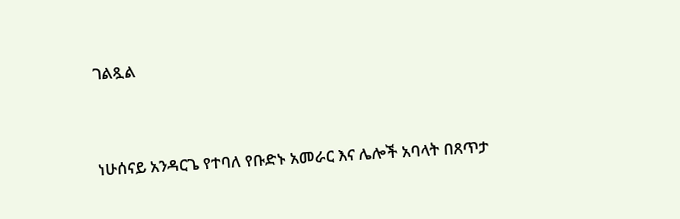ገልጿል


ነሁሰናይ አንዳርጌ የተባለ የቡድኑ አመራር እና ሌሎች አባላት በጸጥታ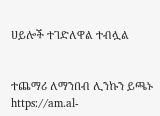ሀይሎች ተገድለዋል ተብሏል


ተጨማሪ ለማንበብ ሊንኩን ይጫኑ https://am.al-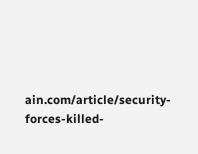ain.com/article/security-forces-killed-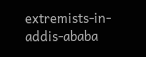extremists-in-addis-ababa